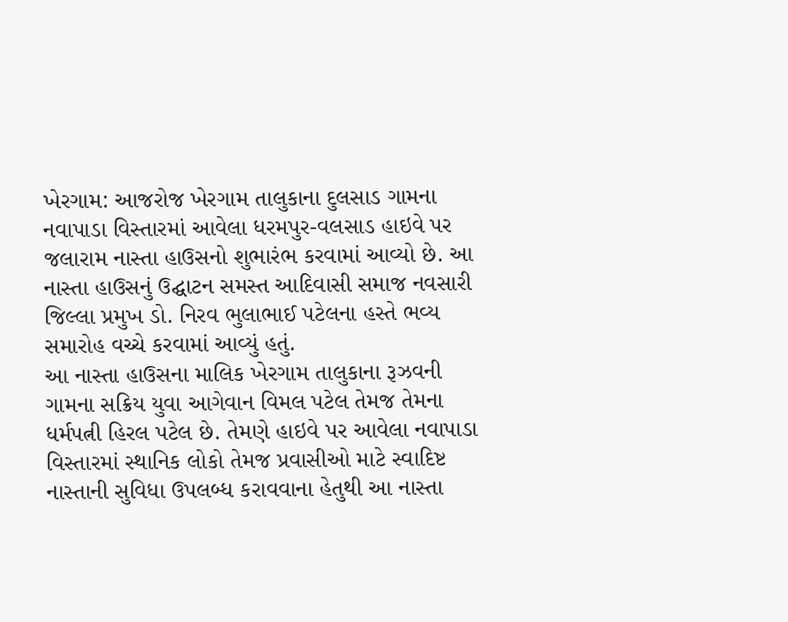ખેરગામ: આજરોજ ખેરગામ તાલુકાના દુલસાડ ગામના નવાપાડા વિસ્તારમાં આવેલા ધરમપુર-વલસાડ હાઇવે પર જલારામ નાસ્તા હાઉસનો શુભારંભ કરવામાં આવ્યો છે. આ નાસ્તા હાઉસનું ઉદ્ઘાટન સમસ્ત આદિવાસી સમાજ નવસારી જિલ્લા પ્રમુખ ડો. નિરવ ભુલાભાઈ પટેલના હસ્તે ભવ્ય સમારોહ વચ્ચે કરવામાં આવ્યું હતું.
આ નાસ્તા હાઉસના માલિક ખેરગામ તાલુકાના રૂઝવની ગામના સક્રિય યુવા આગેવાન વિમલ પટેલ તેમજ તેમના ધર્મપત્ની હિરલ પટેલ છે. તેમણે હાઇવે પર આવેલા નવાપાડા વિસ્તારમાં સ્થાનિક લોકો તેમજ પ્રવાસીઓ માટે સ્વાદિષ્ટ નાસ્તાની સુવિધા ઉપલબ્ધ કરાવવાના હેતુથી આ નાસ્તા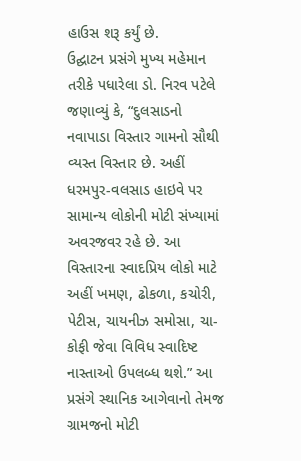હાઉસ શરૂ કર્યું છે.
ઉદ્ઘાટન પ્રસંગે મુખ્ય મહેમાન તરીકે પધારેલા ડો. નિરવ પટેલે જણાવ્યું કે, “દુલસાડનો નવાપાડા વિસ્તાર ગામનો સૌથી વ્યસ્ત વિસ્તાર છે. અહીં ધરમપુર-વલસાડ હાઇવે પર સામાન્ય લોકોની મોટી સંખ્યામાં અવરજવર રહે છે. આ વિસ્તારના સ્વાદપ્રિય લોકો માટે અહીં ખમણ, ઢોકળા, કચોરી, પેટીસ, ચાયનીઝ સમોસા, ચા-કોફી જેવા વિવિધ સ્વાદિષ્ટ નાસ્તાઓ ઉપલબ્ધ થશે.” આ પ્રસંગે સ્થાનિક આગેવાનો તેમજ ગ્રામજનો મોટી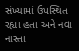સંખ્યામાં ઉપસ્થિત રહ્યા હતા અને નવા નાસ્તા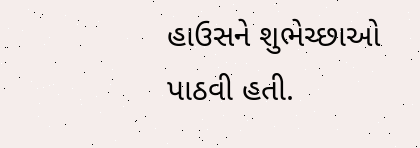હાઉસને શુભેચ્છાઓ પાઠવી હતી.